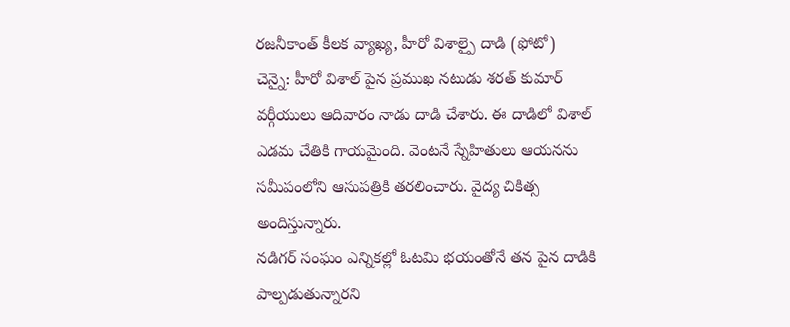రజనీకాంత్ కీలక వ్యాఖ్య, హీరో విశాల్పై దాడి (ఫోటో)
చెన్నై: హీరో విశాల్ పైన ప్రముఖ నటుడు శరత్ కుమార్ వర్గీయులు ఆదివారం నాడు దాడి చేశారు. ఈ దాడిలో విశాల్ ఎడమ చేతికి గాయమైంది. వెంటనే స్నేహితులు ఆయనను సమీపంలోని ఆసుపత్రికి తరలించారు. వైద్య చికిత్స అందిస్తున్నారు.
నడిగర్ సంఘం ఎన్నికల్లో ఓటమి భయంతోనే తన పైన దాడికి పాల్పడుతున్నారని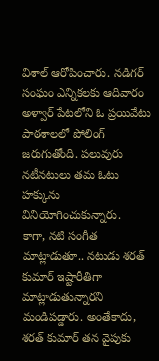విశాల్ ఆరోపించారు. నడిగర్ సంఘం ఎన్నికలకు ఆదివారం అళ్వార్ పేటలోని ఓ ప్రయివేటు పాఠశాలలో పోలింగ్ జరుగుతోంది. పలువురు నటీనటులు తమ ఓటు హక్కును వినియోగించుకున్నారు.
కాగా, నటి సంగీత మాట్లాడుతూ.. నటుడు శరత్ కుమార్ ఇష్టారీతిగా మాట్లాడుతున్నారని మండిపడ్డారు. అంతేకాదు, శరత్ కుమార్ తన వైపుకు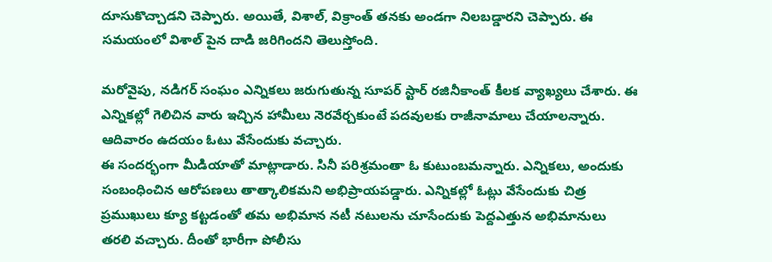దూసుకొచ్చాడని చెప్పారు. అయితే, విశాల్, విక్రాంత్ తనకు అండగా నిలబడ్డారని చెప్పారు. ఈ సమయంలో విశాల్ పైన దాడి జరిగిందని తెలుస్తోంది.

మరోవైపు, నడిగర్ సంఘం ఎన్నికలు జరుగుతున్న సూపర్ స్టార్ రజినీకాంత్ కీలక వ్యాఖ్యలు చేశారు. ఈ ఎన్నికల్లో గెలిచిన వారు ఇచ్చిన హామీలు నెరవేర్చకుంటే పదవులకు రాజీనామాలు చేయాలన్నారు. ఆదివారం ఉదయం ఓటు వేసేందుకు వచ్చారు.
ఈ సందర్భంగా మీడియాతో మాట్లాడారు. సినీ పరిశ్రమంతా ఓ కుటుంబమన్నారు. ఎన్నికలు, అందుకు సంబంధించిన ఆరోపణలు తాత్కాలికమని అభిప్రాయపడ్డారు. ఎన్నికల్లో ఓట్లు వేసేందుకు చిత్ర ప్రముఖులు క్యూ కట్టడంతో తమ అభిమాన నటీ నటులను చూసేందుకు పెద్దఎత్తున అభిమానులు తరలి వచ్చారు. దీంతో భారీగా పోలీసు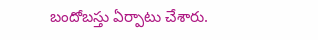బందోబస్తు ఏర్పాటు చేశారు.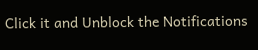Click it and Unblock the Notifications